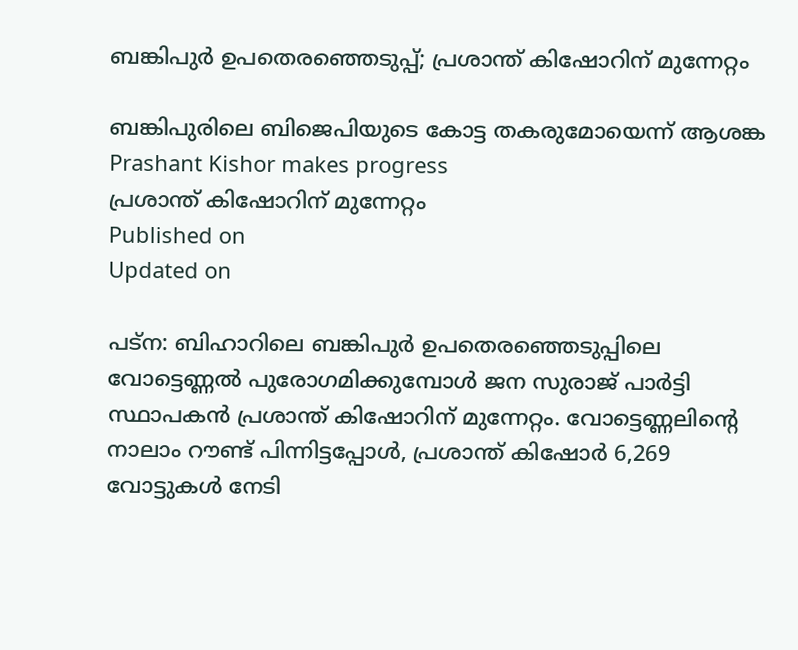ബങ്കിപുർ ഉപതെരഞ്ഞെടുപ്പ്; പ്രശാന്ത് കിഷോറിന് മുന്നേറ്റം

ബങ്കിപുരിലെ ബിജെപിയുടെ കോട്ട തകരുമോയെന്ന് ആശങ്ക
Prashant Kishor makes progress
പ്രശാന്ത് കിഷോറിന് മുന്നേറ്റം
Published on
Updated on

പട്ന: ബിഹാറിലെ ബങ്കിപുർ ഉപതെരഞ്ഞെടുപ്പിലെ വോട്ടെണ്ണൽ പുരോഗമിക്കുമ്പോൾ ജന സുരാജ് പാർട്ടി സ്ഥാപകൻ പ്രശാന്ത് കിഷോറിന് മുന്നേറ്റം. വോട്ടെണ്ണലിൻ്റെ നാലാം റൗണ്ട് പിന്നിട്ടപ്പോൾ, പ്രശാന്ത് കിഷോർ 6,269 വോട്ടുകൾ നേടി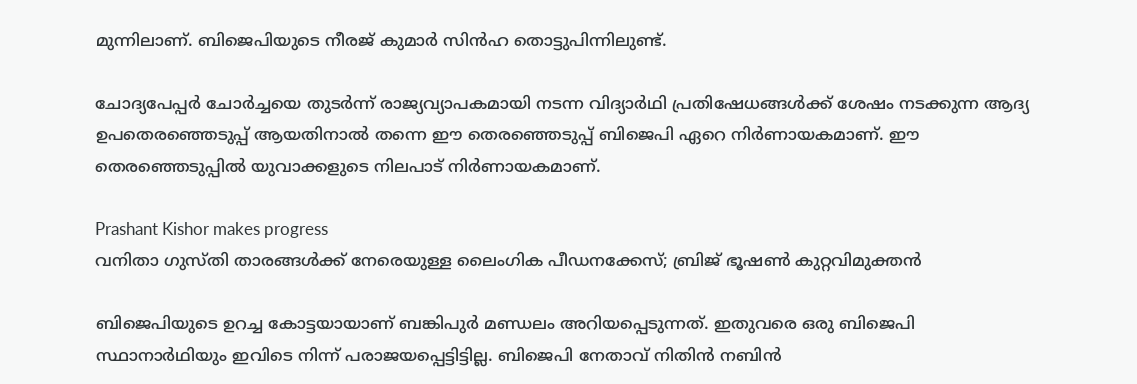മുന്നിലാണ്. ബിജെപിയുടെ നീരജ് കുമാർ സിൻഹ തൊട്ടുപിന്നിലുണ്ട്.

ചോദ്യപേപ്പർ ചോർച്ചയെ തുടർന്ന് രാജ്യവ്യാപകമായി നടന്ന വിദ്യാർഥി പ്രതിഷേധങ്ങൾക്ക് ശേഷം നടക്കുന്ന ആദ്യ ഉപതെരഞ്ഞെടുപ്പ് ആയതിനാൽ തന്നെ ഈ തെരഞ്ഞെടുപ്പ് ബിജെപി ഏറെ നിർണായകമാണ്. ഈ തെരഞ്ഞെടുപ്പിൽ യുവാക്കളുടെ നിലപാട് നിർണായകമാണ്.

Prashant Kishor makes progress
വനിതാ ഗുസ്തി താരങ്ങൾക്ക് നേരെയുള്ള ലൈംഗിക പീഡനക്കേസ്; ബ്രിജ് ഭൂഷൺ കുറ്റവിമുക്തൻ

ബിജെപിയുടെ ഉറച്ച കോട്ടയായാണ് ബങ്കിപുർ മണ്ഡലം അറിയപ്പെടുന്നത്. ഇതുവരെ ഒരു ബിജെപി സ്ഥാനാർഥിയും ഇവിടെ നിന്ന് പരാജയപ്പെട്ടിട്ടില്ല. ബിജെപി നേതാവ് നിതിൻ നബിൻ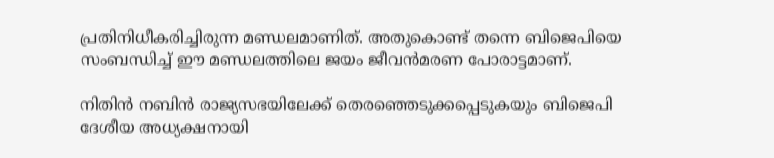പ്രതിനിധീകരിച്ചിരുന്ന മണ്ഡലമാണിത്. അതുകൊണ്ട് തന്നെ ബിജെപിയെ സംബന്ധിച്ച് ഈ മണ്ഡലത്തിലെ ജയം ജീവൻമരണ പോരാട്ടമാണ്.

നിതിൻ നബിൻ രാജ്യസഭയിലേക്ക് തെരഞ്ഞെടുക്കപ്പെടുകയും ബിജെപി ദേശീയ അധ്യക്ഷനായി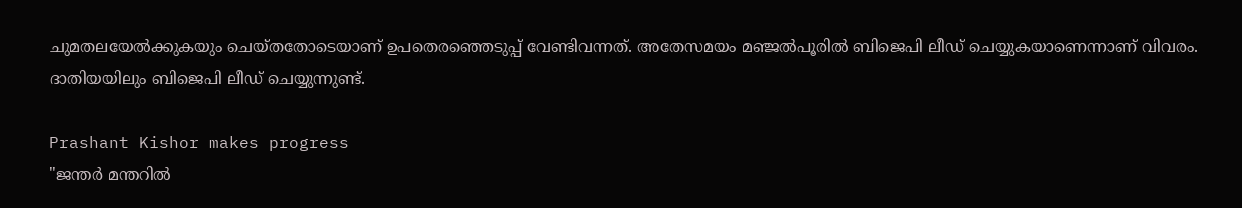ചുമതലയേൽക്കുകയും ചെയ്തതോടെയാണ് ഉപതെരഞ്ഞെടുപ്പ് വേണ്ടിവന്നത്. അതേസമയം മഞ്ജൽപൂരിൽ ബിജെപി ലീഡ് ചെയ്യുകയാണെന്നാണ് വിവരം. ദാതിയയിലും ബിജെപി ലീഡ് ചെയ്യുന്നുണ്ട്.

Prashant Kishor makes progress
"ജന്തർ മന്തറിൽ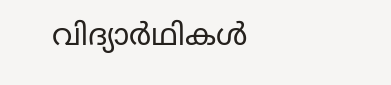വിദ്യാർഥികൾ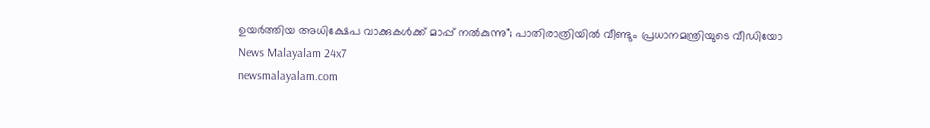ഉയർത്തിയ അധിക്ഷേപ വാക്കുകൾക്ക് മാപ്പ് നൽകുന്നു"; പാതിരാത്രിയിൽ വീണ്ടും പ്രധാനമന്ത്രിയുടെ വീഡിയോ
News Malayalam 24x7
newsmalayalam.com